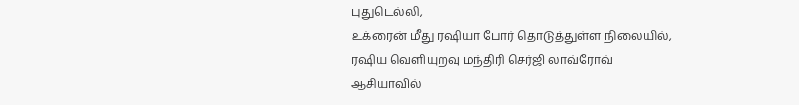புதுடெல்லி,
உக்ரைன் மீது ரஷியா போர் தொடுத்துள்ள நிலையில், ரஷிய வெளியுறவு மந்திரி செர்ஜி லாவ்ரோவ் ஆசியாவில்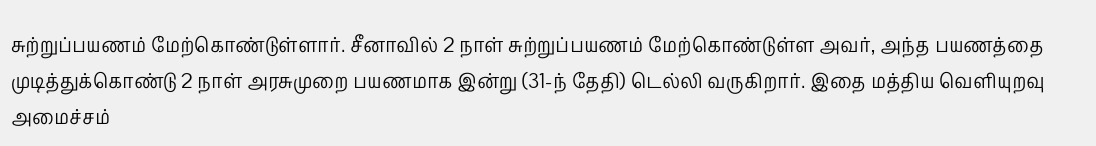சுற்றுப்பயணம் மேற்கொண்டுள்ளார். சீனாவில் 2 நாள் சுற்றுப்பயணம் மேற்கொண்டுள்ள அவர், அந்த பயணத்தை முடித்துக்கொண்டு 2 நாள் அரசுமுறை பயணமாக இன்று (31-ந் தேதி) டெல்லி வருகிறார். இதை மத்திய வெளியுறவு அமைச்சம்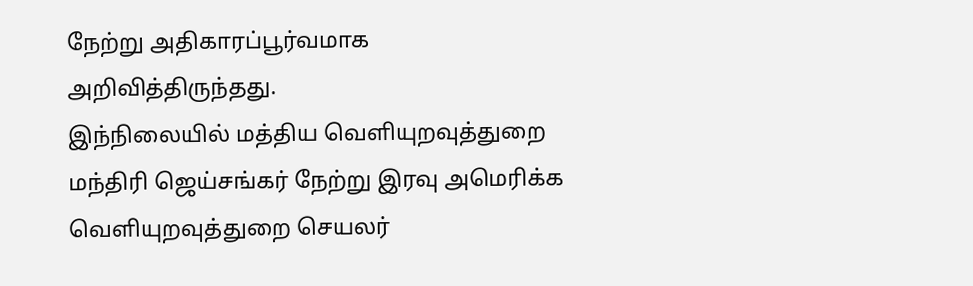நேற்று அதிகாரப்பூர்வமாக அறிவித்திருந்தது.
இந்நிலையில் மத்திய வெளியுறவுத்துறை மந்திரி ஜெய்சங்கர் நேற்று இரவு அமெரிக்க வெளியுறவுத்துறை செயலர்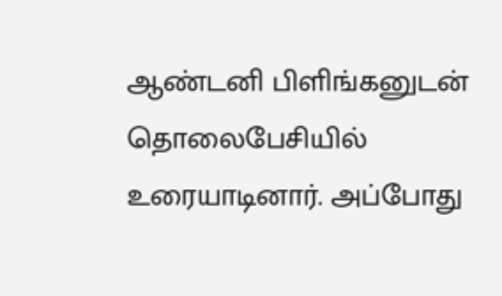ஆண்டனி பிளிங்கனுடன் தொலைபேசியில் உரையாடினார். அப்போது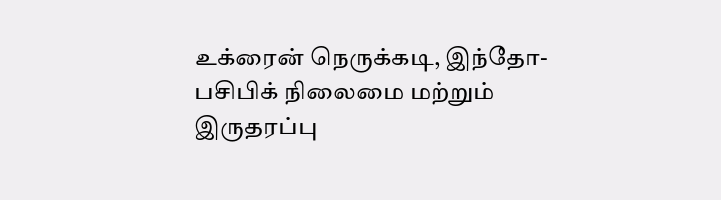உக்ரைன் நெருக்கடி, இந்தோ-பசிபிக் நிலைமை மற்றும் இருதரப்பு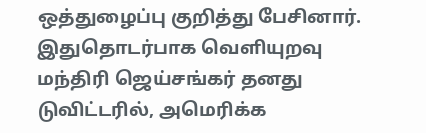ஒத்துழைப்பு குறித்து பேசினார்.
இதுதொடர்பாக வெளியுறவு மந்திரி ஜெய்சங்கர் தனது டுவிட்டரில், அமெரிக்க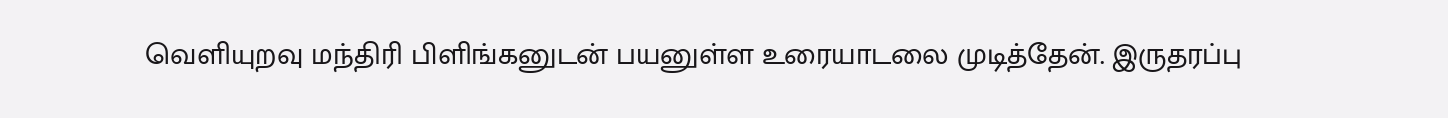வெளியுறவு மந்திரி பிளிங்கனுடன் பயனுள்ள உரையாடலை முடித்தேன். இருதரப்பு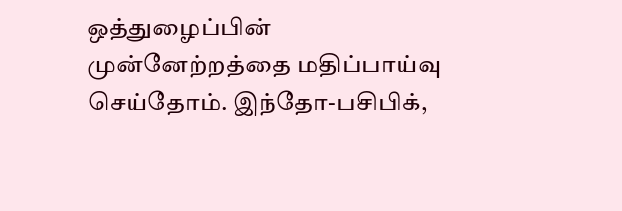ஒத்துழைப்பின் முன்னேற்றத்தை மதிப்பாய்வு செய்தோம். இந்தோ-பசிபிக்,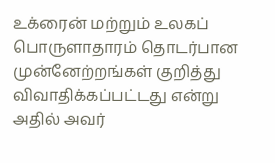உக்ரைன் மற்றும் உலகப் பொருளாதாரம் தொடர்பான முன்னேற்றங்கள் குறித்து விவாதிக்கப்பட்டது என்று அதில் அவர்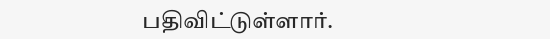பதிவிட்டுள்ளார்.